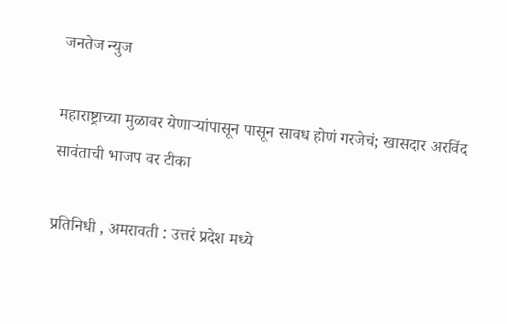जनतेज न्युज

महाराष्ट्राच्या मुळावर येणाऱ्यांपासून पासून सावध होणं गरजेचं; खासदार अरविंद सावंताची भाजप वर टीका

प्रतिनिधी , अमरावती : उत्तरं प्रदेश मध्ये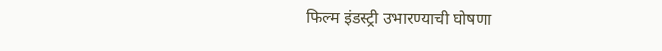फिल्म इंडस्ट्री उभारण्याची घोषणा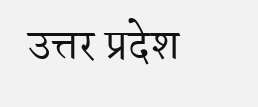उत्तर प्रदेश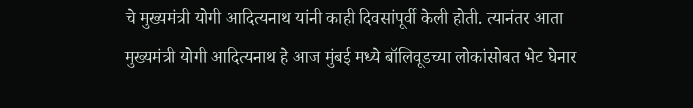चे मुख्यमंत्री योगी आदित्यनाथ यांनी काही दिवसांपूर्वी केली होती. त्यानंतर आता मुख्यमंत्री योगी आदित्यनाथ हे आज मुंबई मध्ये बॉलिवूडच्या लोकांसोबत भेट घेनार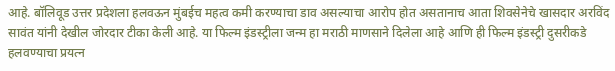आहे. बॉलिवूड उत्तर प्रदेशला हलवऊन मुंबईच महत्व कमी करण्याचा डाव असल्याचा आरोप होत असतानाच आता शिवसेनेचे खासदार अरविंद सावंत यांनी देखील जोरदार टीका केली आहे. या फिल्म इंडस्ट्रीला जन्म हा मराठी माणसाने दिलेला आहे आणि ही फिल्म इंडस्ट्री दुसरीकडे हलवण्याचा प्रयत्न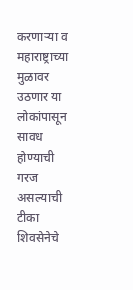करणाऱ्या व महाराष्ट्राच्या मुळावर उठणार या लोकांपासून सावध होण्याची गरज असल्याची टीका शिवसेनेचे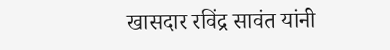खासदार रविंद्र सावंत यांनी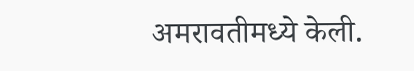अमरावतीमध्ये केली.